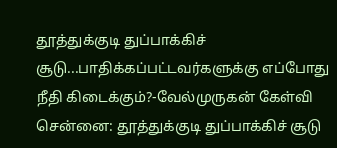தூத்துக்குடி துப்பாக்கிச் சூடு...பாதிக்கப்பட்டவர்களுக்கு எப்போது நீதி கிடைக்கும்?-வேல்முருகன் கேள்வி
சென்னை: தூத்துக்குடி துப்பாக்கிச் சூடு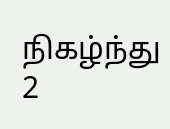நிகழ்ந்து 2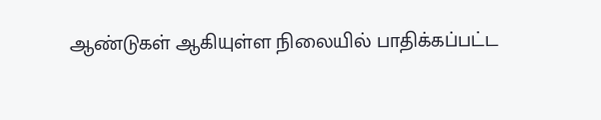ஆண்டுகள் ஆகியுள்ள நிலையில் பாதிக்கப்பட்ட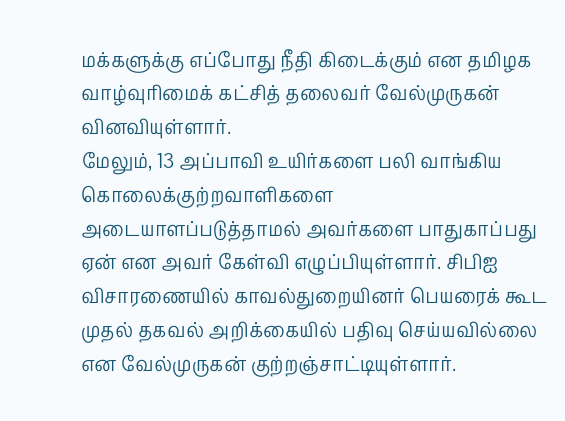மக்களுக்கு எப்போது நீதி கிடைக்கும் என தமிழக வாழ்வுரிமைக் கட்சித் தலைவர் வேல்முருகன் வினவியுள்ளார்.
மேலும், 13 அப்பாவி உயிர்களை பலி வாங்கிய கொலைக்குற்றவாளிகளை அடையாளப்படுத்தாமல் அவர்களை பாதுகாப்பது ஏன் என அவர் கேள்வி எழுப்பியுள்ளார். சிபிஐ விசாரணையில் காவல்துறையினர் பெயரைக் கூட முதல் தகவல் அறிக்கையில் பதிவு செய்யவில்லை என வேல்முருகன் குற்றஞ்சாட்டியுள்ளார்.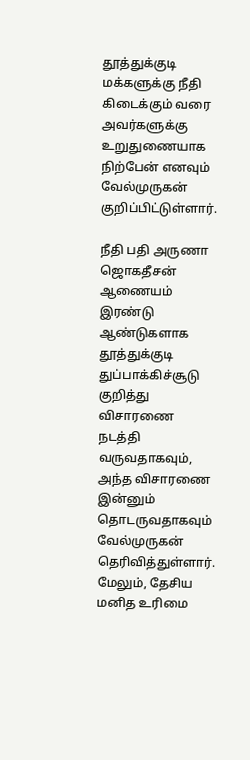தூத்துக்குடி மக்களுக்கு நீதி கிடைக்கும் வரை அவர்களுக்கு உறுதுணையாக நிற்பேன் எனவும் வேல்முருகன் குறிப்பிட்டுள்ளார்.

நீதி பதி அருணா ஜொகதீசன் ஆணையம் இரண்டு ஆண்டுகளாக தூத்துக்குடி துப்பாக்கிச்சூடு குறித்து விசாரணை நடத்தி வருவதாகவும், அந்த விசாரணை இன்னும் தொடருவதாகவும் வேல்முருகன் தெரிவித்துள்ளார். மேலும், தேசிய மனித உரிமை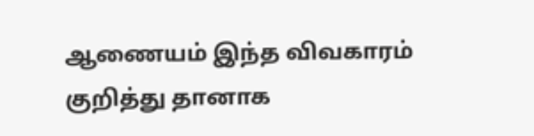ஆணையம் இந்த விவகாரம் குறித்து தானாக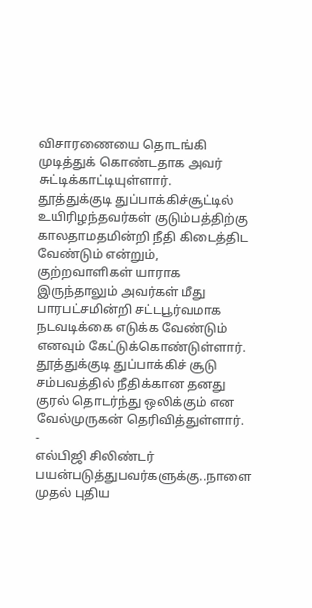விசாரணையை தொடங்கி முடித்துக் கொண்டதாக அவர் சுட்டிக்காட்டியுள்ளார்.
தூத்துக்குடி துப்பாக்கிச்சூட்டில் உயிரிழந்தவர்கள் குடும்பத்திற்கு காலதாமதமின்றி நீதி கிடைத்திட வேண்டும் என்றும், குற்றவாளிகள் யாராக இருந்தாலும் அவர்கள் மீது பாரபட்சமின்றி சட்டபூர்வமாக நடவடிக்கை எடுக்க வேண்டும் எனவும் கேட்டுக்கொண்டுள்ளார். தூத்துக்குடி துப்பாக்கிச் சூடு சம்பவத்தில் நீதிக்கான தனது குரல் தொடர்ந்து ஒலிக்கும் என வேல்முருகன் தெரிவித்துள்ளார்.
-
எல்பிஜி சிலிண்டர் பயன்படுத்துபவர்களுக்கு..நாளை முதல் புதிய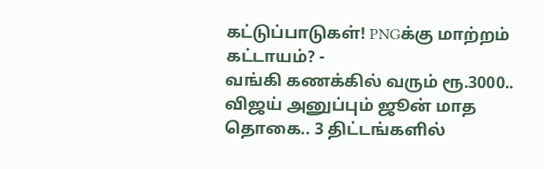கட்டுப்பாடுகள்! PNGக்கு மாற்றம் கட்டாயம்? -
வங்கி கணக்கில் வரும் ரூ.3000.. விஜய் அனுப்பும் ஜூன் மாத தொகை.. 3 திட்டங்களில்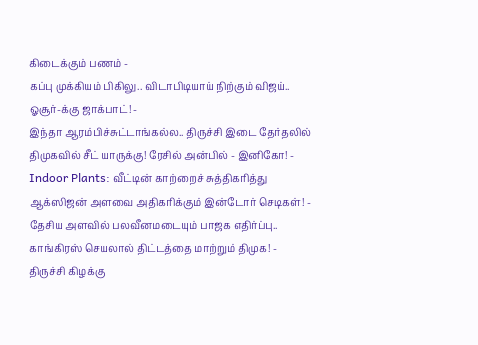கிடைக்கும் பணம் -
கப்பு முக்கியம் பிகிலு.. விடாபிடியாய் நிற்கும் விஜய்.. ஓசூர்-க்கு ஜாக்பாட்! -
இந்தா ஆரம்பிச்சுட்டாங்கல்ல.. திருச்சி இடை தேர்தலில் திமுகவில் சீட் யாருக்கு! ரேசில் அன்பில் - இனிகோ! -
Indoor Plants: வீட்டின் காற்றைச் சுத்திகரித்து ஆக்ஸிஜன் அளவை அதிகரிக்கும் இன்டோர் செடிகள்! -
தேசிய அளவில் பலவீனமடையும் பாஜக எதிர்ப்பு.. காங்கிரஸ் செயலால் திட்டத்தை மாற்றும் திமுக! -
திருச்சி கிழக்கு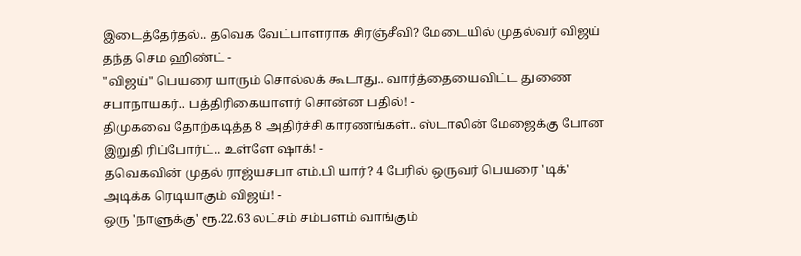இடைத்தேர்தல்.. தவெக வேட்பாளராக சிரஞ்சீவி? மேடையில் முதல்வர் விஜய் தந்த செம ஹிண்ட் -
"விஜய்" பெயரை யாரும் சொல்லக் கூடாது.. வார்த்தையைவிட்ட துணை சபாநாயகர்.. பத்திரிகையாளர் சொன்ன பதில்! -
திமுகவை தோற்கடித்த 8 அதிர்ச்சி காரணங்கள்.. ஸ்டாலின் மேஜைக்கு போன இறுதி ரிப்போர்ட்.. உள்ளே ஷாக்! -
தவெகவின் முதல் ராஜ்யசபா எம்.பி யார்? 4 பேரில் ஒருவர் பெயரை 'டிக்' அடிக்க ரெடியாகும் விஜய்! -
ஒரு 'நாளுக்கு' ரூ.22.63 லட்சம் சம்பளம் வாங்கும்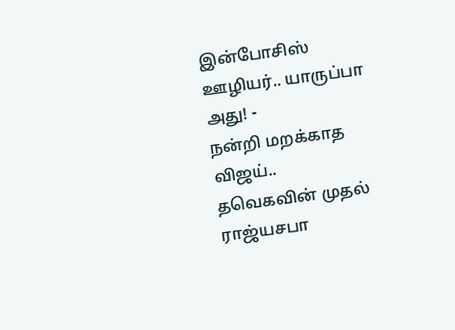இன்போசிஸ் ஊழியர்.. யாருப்பா அது! -
நன்றி மறக்காத விஜய்.. தவெகவின் முதல் ராஜ்யசபா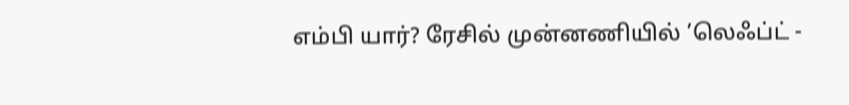எம்பி யார்? ரேசில் முன்னணியில் ’லெஃப்ட் -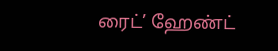ரைட்’ ஹேண்ட்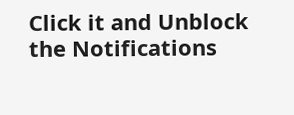Click it and Unblock the Notifications